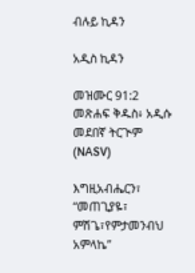ብሉይ ኪዳን

አዲስ ኪዳን

መዝሙር 91:2 መጽሐፍ ቅዱስ፥ አዲሱ መደበኛ ትርጒም (NASV)

እግዚአብሔርን፣ “መጠጊያዬ፣ ምሽጌ፣የምታመንብህ አምላኬ”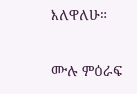እለዋለሁ።

ሙሉ ምዕራፍ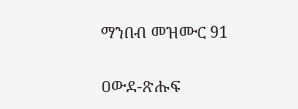ማንበብ መዝሙር 91

ዐውደ-ጽሑፍ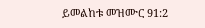ይመልከቱ መዝሙር 91:2